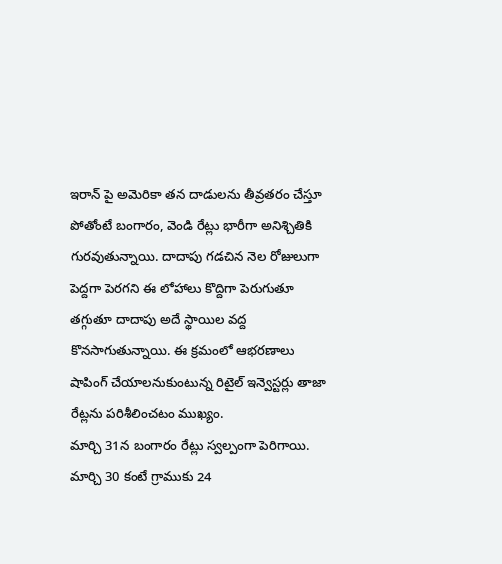ఇరాన్ పై అమెరికా తన దాడులను తీవ్రతరం చేస్తూ పోతోంటే బంగారం, వెండి రేట్లు భారీగా అనిశ్చితికి గురవుతున్నాయి. దాదాపు గడచిన నెల రోజులుగా పెద్దగా పెరగని ఈ లోహాలు కొద్దిగా పెరుగుతూ తగ్గుతూ దాదాపు అదే స్థాయిల వద్ద కొనసాగుతున్నాయి. ఈ క్రమంలో ఆభరణాలు షాపింగ్ చేయాలనుకుంటున్న రిటైల్ ఇన్వెస్టర్లు తాజా రేట్లను పరిశీలించటం ముఖ్యం.
మార్చి 31న బంగారం రేట్లు స్వల్పంగా పెరిగాయి. మార్చి 30 కంటే గ్రాముకు 24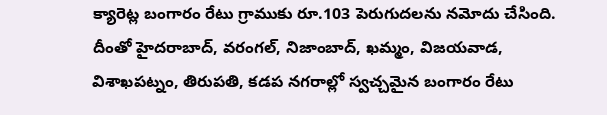క్యారెట్ల బంగారం రేటు గ్రాముకు రూ.103 పెరుగుదలను నమోదు చేసింది. దీంతో హైదరాబాద్, వరంగల్, నిజాంబాద్, ఖమ్మం, విజయవాడ, విశాఖపట్నం, తిరుపతి, కడప నగరాల్లో స్వచ్చమైన బంగారం రేటు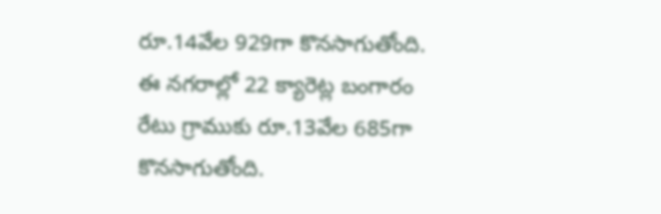రూ.14వేల 929గా కొనసాగుతోంది. ఈ నగరాల్లో 22 క్యారెట్ల బంగారం రేటు గ్రాముకు రూ.13వేల 685గా కొనసాగుతోంది.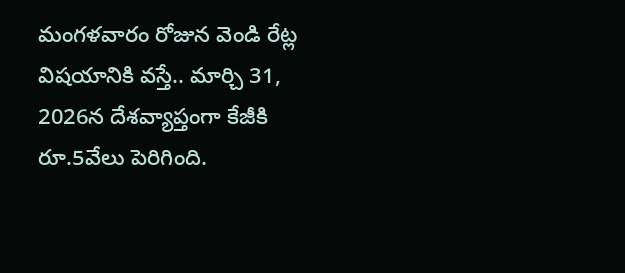మంగళవారం రోజున వెండి రేట్ల విషయానికి వస్తే.. మార్చి 31, 2026న దేశవ్యాప్తంగా కేజీకి రూ.5వేలు పెరిగింది.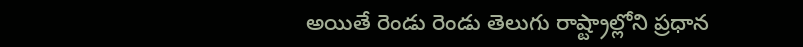అయితే రెండు రెండు తెలుగు రాష్ట్రాల్లోని ప్రధాన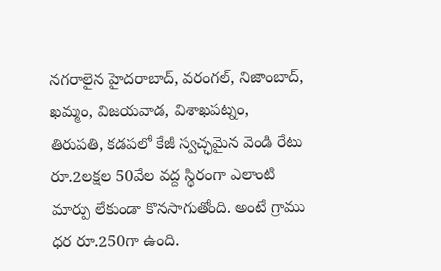నగరాలైన హైదరాబాద్, వరంగల్, నిజాంబాద్, ఖమ్మం, విజయవాడ, విశాఖపట్నం, తిరుపతి, కడపలో కేజీ స్వచ్ఛమైన వెండి రేటు రూ.2లక్షల 50వేల వద్ద స్థిరంగా ఎలాంటి మార్పు లేకుండా కొనసాగుతోంది. అంటే గ్రాము ధర రూ.250గా ఉంది.